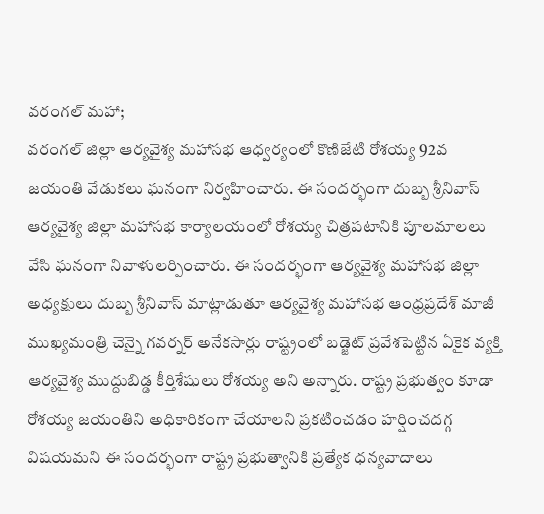వరంగల్ మహా;
వరంగల్ జిల్లా ఆర్యవైశ్య మహాసభ ఆధ్వర్యంలో కొణిజేటి రోశయ్య 92వ జయంతి వేడుకలు ఘనంగా నిర్వహించారు. ఈ సందర్భంగా దుబ్బ శ్రీనివాస్ ఆర్యవైశ్య జిల్లా మహాసభ కార్యాలయంలో రోశయ్య చిత్రపటానికి పూలమాలలు వేసి ఘనంగా నివాళులర్పించారు. ఈ సందర్భంగా ఆర్యవైశ్య మహాసభ జిల్లా అధ్యక్షులు దుబ్బ శ్రీనివాస్ మాట్లాడుతూ ఆర్యవైశ్య మహాసభ ఆంధ్రప్రదేశ్ మాజీ ముఖ్యమంత్రి చెన్నై గవర్నర్ అనేకసార్లు రాష్ట్రంలో బడ్జెట్ ప్రవేశపెట్టిన ఏకైక వ్యక్తి ఆర్యవైశ్య ముద్దుబిడ్డ కీర్తిశేషులు రోశయ్య అని అన్నారు. రాష్ట్ర ప్రభుత్వం కూడా రోశయ్య జయంతిని అధికారికంగా చేయాలని ప్రకటించడం హర్షించదగ్గ విషయమని ఈ సందర్భంగా రాష్ట్ర ప్రభుత్వానికి ప్రత్యేక ధన్యవాదాలు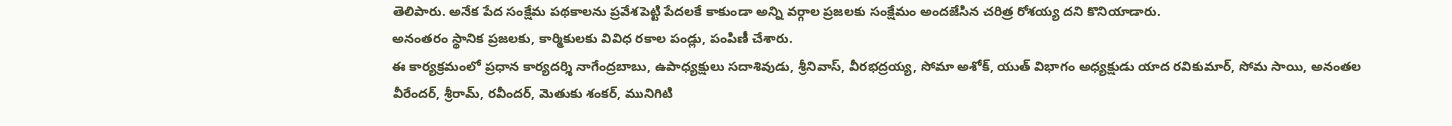తెలిపారు. అనేక పేద సంక్షేమ పథకాలను ప్రవేశపెట్టి పేదలకే కాకుండా అన్ని వర్గాల ప్రజలకు సంక్షేమం అందజేసిన చరిత్ర రోశయ్య దని కొనియాడారు.
అనంతరం స్థానిక ప్రజలకు, కార్మికులకు వివిధ రకాల పండ్లు, పంపిణీ చేశారు.
ఈ కార్యక్రమంలో ప్రధాన కార్యదర్శి నాగేంద్రబాబు, ఉపాధ్యక్షులు సదాశివుడు, శ్రీనివాస్, వీరభద్రయ్య, సోమా అశోక్, యుత్ విభాగం అధ్యక్షుడు యాద రవికుమార్, సోమ సాయి, అనంతల వీరేందర్, శ్రీరామ్, రవీందర్, మెతుకు శంకర్, మునిగిటి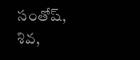సంతోష్, శివ,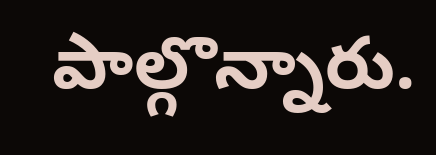పాల్గొన్నారు.